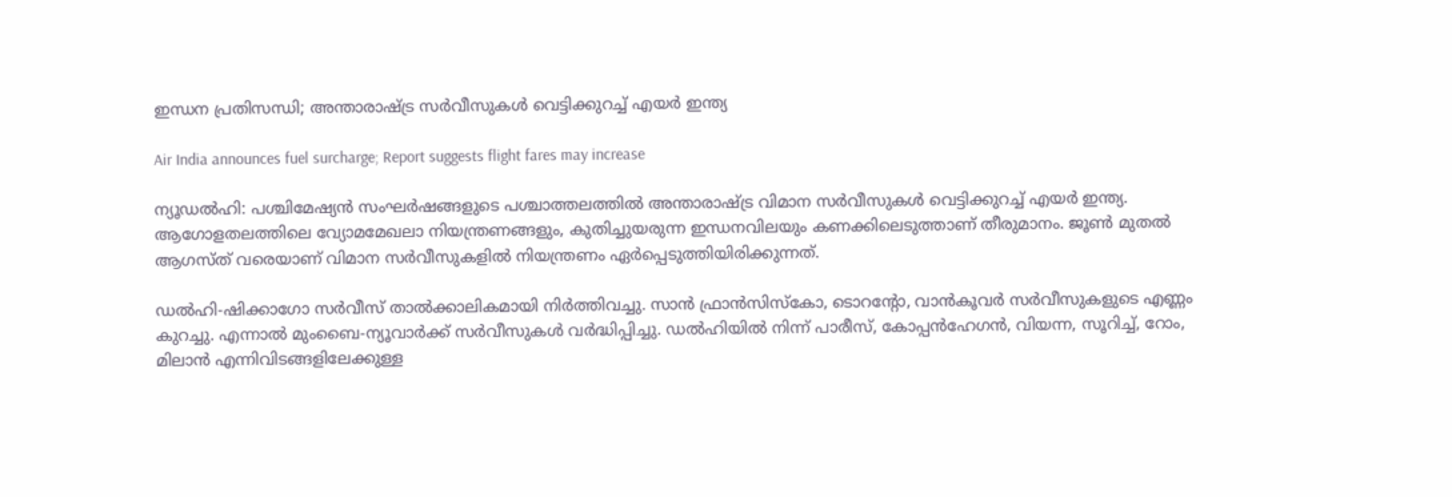ഇന്ധന പ്രതിസന്ധി; അന്താരാഷ്ട്ര സർവീസുകൾ വെട്ടിക്കുറച്ച് എയർ ഇന്ത്യ

Air India announces fuel surcharge; Report suggests flight fares may increase

ന്യൂഡൽഹി: പശ്ചിമേഷ്യൻ സംഘർഷങ്ങളുടെ പശ്ചാത്തലത്തിൽ അന്താരാഷ്ട്ര വിമാന സർവീസുകൾ വെട്ടിക്കുറച്ച് എയർ ഇന്ത്യ. ആഗോളതലത്തിലെ വ്യോമമേഖലാ നിയന്ത്രണങ്ങളും, കുതിച്ചുയരുന്ന ഇന്ധനവിലയും കണക്കിലെടുത്താണ് തീരുമാനം. ജൂൺ മുതൽ ആഗസ്ത് വരെയാണ് വിമാന സർവീസുകളിൽ നിയന്ത്രണം ഏർപ്പെടുത്തിയിരിക്കുന്നത്.

ഡൽഹി-ഷിക്കാഗോ സർവീസ് താൽക്കാലികമായി നിർത്തിവച്ചു. സാൻ ഫ്രാൻസിസ്കോ, ടൊറന്റോ, വാൻകൂവർ സർവീസുകളുടെ എണ്ണം കുറച്ചു. എന്നാൽ മുംബൈ-ന്യൂവാർക്ക് സർവീസുകൾ വർദ്ധിപ്പിച്ചു. ഡൽഹിയിൽ നിന്ന് പാരീസ്, കോപ്പൻഹേഗൻ, വിയന്ന, സൂറിച്ച്, റോം, മിലാൻ എന്നിവിടങ്ങളിലേക്കുള്ള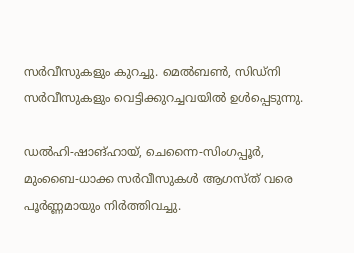സർവീസുകളും കുറച്ചു. മെൽബൺ, സിഡ്നി സർവീസുകളും വെട്ടിക്കുറച്ചവയിൽ ഉൾപ്പെടുന്നു.

ഡൽഹി-ഷാങ്ഹായ്, ചെന്നൈ-സിംഗപ്പൂർ, മുംബൈ-ധാക്ക സർവീസുകൾ ആഗസ്ത് വരെ പൂർണ്ണമായും നിർത്തിവച്ചു.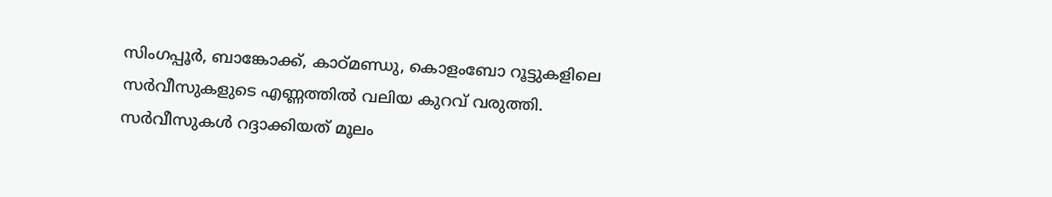സിംഗപ്പൂർ, ബാങ്കോക്ക്, കാഠ്മണ്ഡു, കൊളംബോ റൂട്ടുകളിലെ സർവീസുകളുടെ എണ്ണത്തിൽ വലിയ കുറവ് വരുത്തി. സർവീസുകൾ റദ്ദാക്കിയത് മൂലം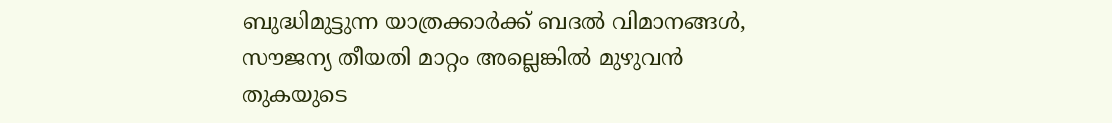ബുദ്ധിമുട്ടുന്ന യാത്രക്കാർക്ക് ബദൽ വിമാനങ്ങൾ, സൗജന്യ തീയതി മാറ്റം അല്ലെങ്കിൽ മുഴുവൻ തുകയുടെ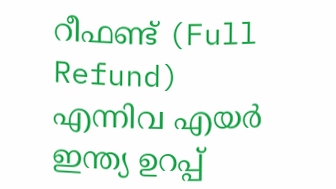റീഫണ്ട് (Full Refund) എന്നിവ എയർ ഇന്ത്യ ഉറപ്പ്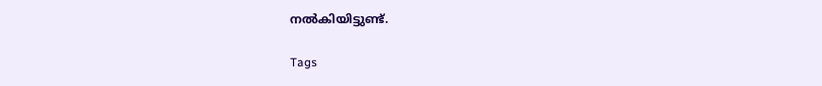നൽകിയിട്ടുണ്ട്.

Tags